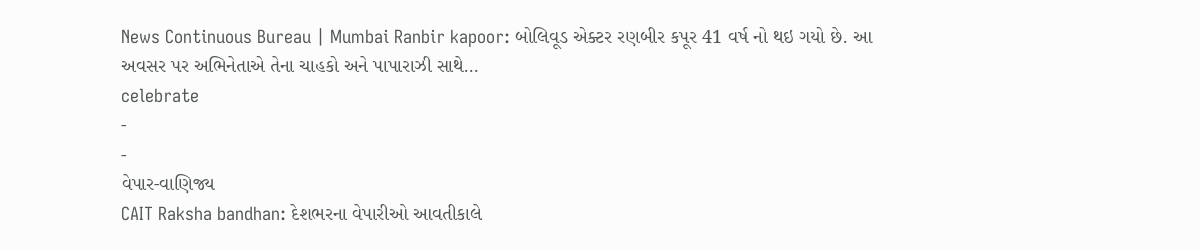News Continuous Bureau | Mumbai Ranbir kapoor: બોલિવૂડ એક્ટર રણબીર કપૂર 41 વર્ષ નો થઇ ગયો છે. આ અવસર પર અભિનેતાએ તેના ચાહકો અને પાપારાઝી સાથે…
celebrate
-
-
વેપાર-વાણિજ્ય
CAIT Raksha bandhan: દેશભરના વેપારીઓ આવતીકાલે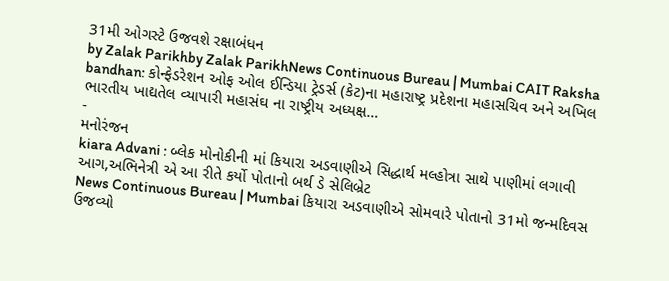31મી ઓગસ્ટે ઉજવશે રક્ષાબંધન
by Zalak Parikhby Zalak ParikhNews Continuous Bureau | Mumbai CAIT Raksha bandhan: કોન્ફેડરેશન ઓફ ઓલ ઈન્ડિયા ટ્રેડર્સ (કેટ)ના મહારાષ્ટ્ર પ્રદેશના મહાસચિવ અને અખિલ ભારતીય ખાદ્યતેલ વ્યાપારી મહાસંઘ ના રાષ્ટ્રીય અધ્યક્ષ…
-
મનોરંજન
kiara Advani : બ્લેક મોનોકીની માં કિયારા અડવાણીએ સિદ્ધાર્થ મલ્હોત્રા સાથે પાણીમાં લગાવી આગ,અભિનેત્રી એ આ રીતે કર્યો પોતાનો બર્થ ડે સેલિબ્રેટ
News Continuous Bureau | Mumbai કિયારા અડવાણીએ સોમવારે પોતાનો 31મો જન્મદિવસ ઉજવ્યો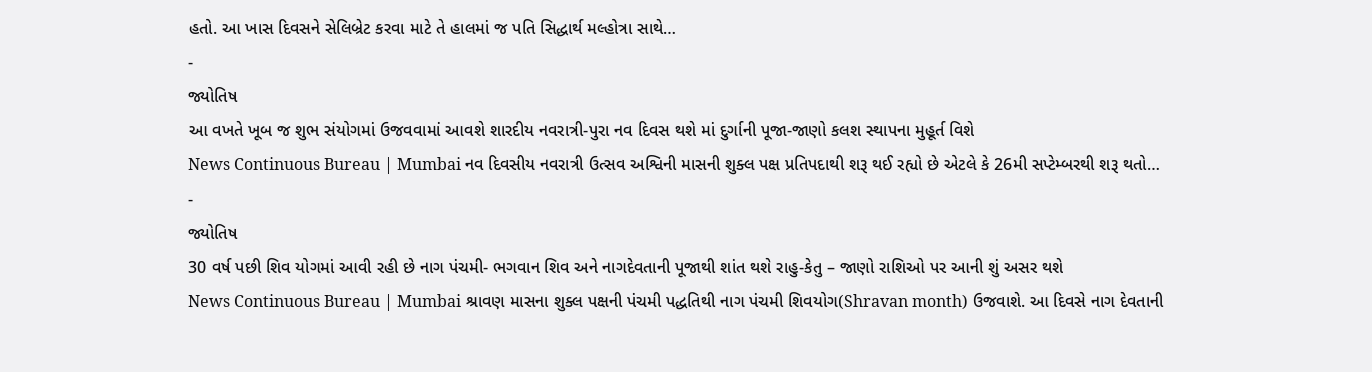હતો. આ ખાસ દિવસને સેલિબ્રેટ કરવા માટે તે હાલમાં જ પતિ સિદ્ધાર્થ મલ્હોત્રા સાથે…
-
જ્યોતિષ
આ વખતે ખૂબ જ શુભ સંયોગમાં ઉજવવામાં આવશે શારદીય નવરાત્રી-પુરા નવ દિવસ થશે માં દુર્ગાની પૂજા-જાણો કલશ સ્થાપના મુહૂર્ત વિશે
News Continuous Bureau | Mumbai નવ દિવસીય નવરાત્રી ઉત્સવ અશ્વિની માસની શુક્લ પક્ષ પ્રતિપદાથી શરૂ થઈ રહ્યો છે એટલે કે 26મી સપ્ટેમ્બરથી શરૂ થતો…
-
જ્યોતિષ
30 વર્ષ પછી શિવ યોગમાં આવી રહી છે નાગ પંચમી- ભગવાન શિવ અને નાગદેવતાની પૂજાથી શાંત થશે રાહુ-કેતુ – જાણો રાશિઓ પર આની શું અસર થશે
News Continuous Bureau | Mumbai શ્રાવણ માસના શુક્લ પક્ષની પંચમી પદ્ધતિથી નાગ પંચમી શિવયોગ(Shravan month) ઉજવાશે. આ દિવસે નાગ દેવતાની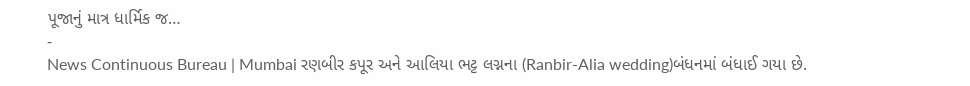પૂજાનું માત્ર ધાર્મિક જ…
-
News Continuous Bureau | Mumbai રણબીર કપૂર અને આલિયા ભટ્ટ લગ્નના (Ranbir-Alia wedding)બંધનમાં બંધાઈ ગયા છે.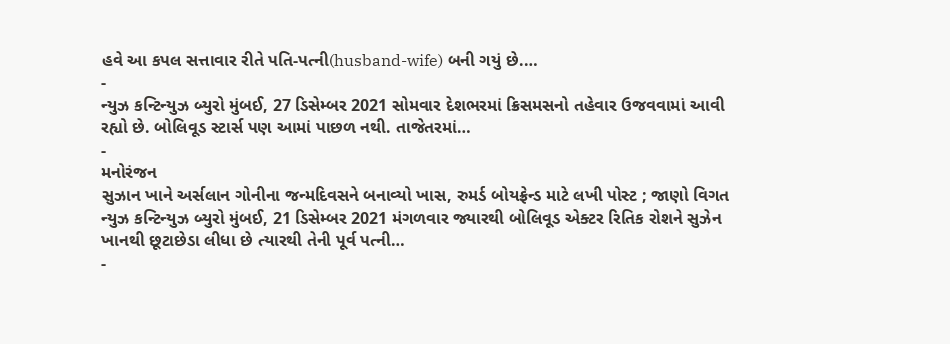હવે આ કપલ સત્તાવાર રીતે પતિ-પત્ની(husband-wife) બની ગયું છે.…
-
ન્યુઝ કન્ટિન્યુઝ બ્યુરો મુંબઈ, 27 ડિસેમ્બર 2021 સોમવાર દેશભરમાં ક્રિસમસનો તહેવાર ઉજવવામાં આવી રહ્યો છે. બોલિવૂડ સ્ટાર્સ પણ આમાં પાછળ નથી. તાજેતરમાં…
-
મનોરંજન
સુઝાન ખાને અર્સલાન ગોનીના જન્મદિવસને બનાવ્યો ખાસ, રુમર્ડ બોયફ્રેન્ડ માટે લખી પોસ્ટ ; જાણો વિગત
ન્યુઝ કન્ટિન્યુઝ બ્યુરો મુંબઈ, 21 ડિસેમ્બર 2021 મંગળવાર જ્યારથી બોલિવૂડ એક્ટર રિતિક રોશને સુઝેન ખાનથી છૂટાછેડા લીધા છે ત્યારથી તેની પૂર્વ પત્ની…
-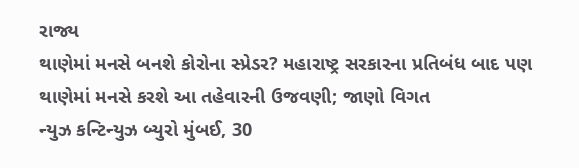રાજ્ય
થાણેમાં મનસે બનશે કોરોના સ્પ્રેડર? મહારાષ્ટ્ર સરકારના પ્રતિબંધ બાદ પણ થાણેમાં મનસે કરશે આ તહેવારની ઉજવણી; જાણો વિગત
ન્યુઝ કન્ટિન્યુઝ બ્યુરો મુંબઈ, 30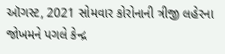ઑગસ્ટ, 2021 સોમવાર કોરોનાની ત્રીજી લહેરના જોખમને પગલે કેન્દ્ર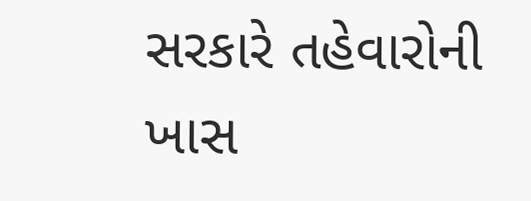સરકારે તહેવારોની ખાસ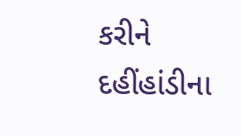કરીને દહીંહાંડીના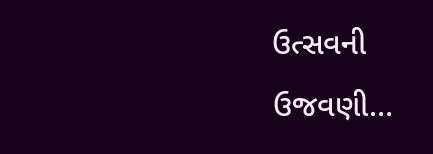ઉત્સવની ઉજવણી…